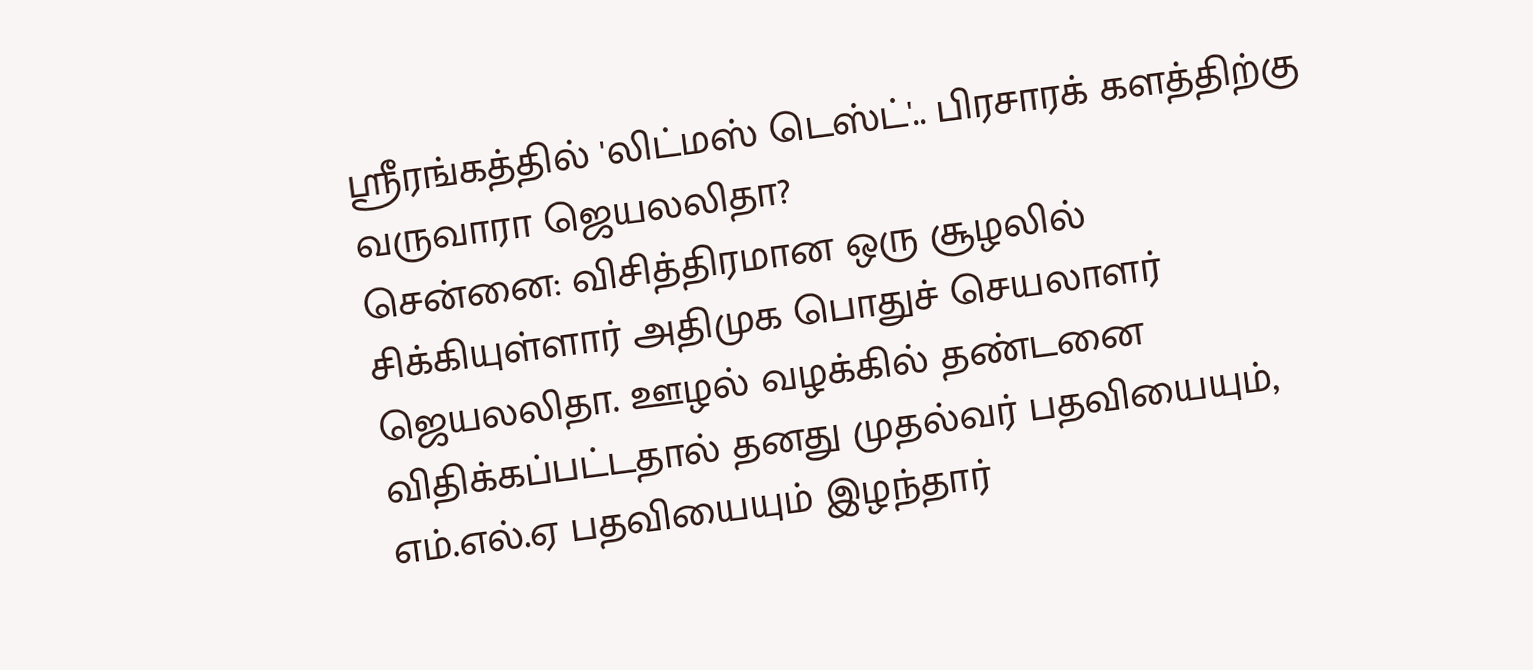ஸ்ரீரங்கத்தில் 'லிட்மஸ் டெஸ்ட்'.. பிரசாரக் களத்திற்கு வருவாரா ஜெயலலிதா?
சென்னை: விசித்திரமான ஒரு சூழலில் சிக்கியுள்ளார் அதிமுக பொதுச் செயலாளர் ஜெயலலிதா. ஊழல் வழக்கில் தண்டனை விதிக்கப்பட்டதால் தனது முதல்வர் பதவியையும், எம்.எல்.ஏ பதவியையும் இழந்தார்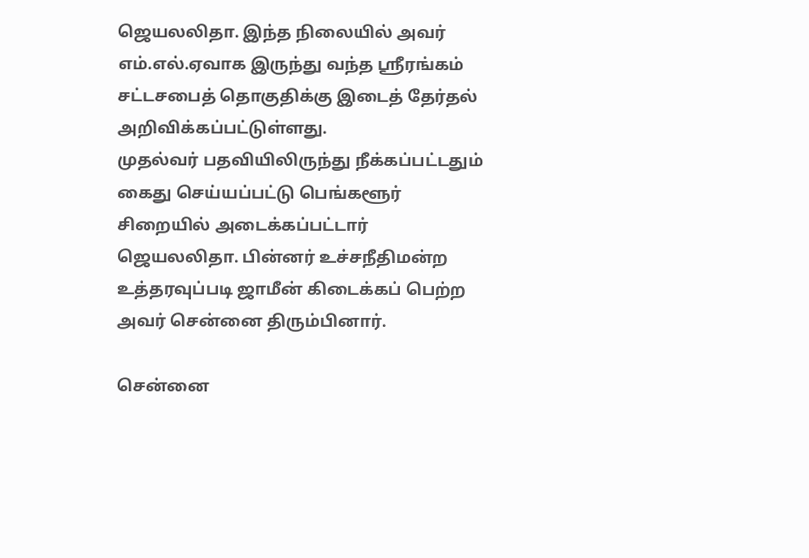ஜெயலலிதா. இந்த நிலையில் அவர் எம்.எல்.ஏவாக இருந்து வந்த ஸ்ரீரங்கம் சட்டசபைத் தொகுதிக்கு இடைத் தேர்தல் அறிவிக்கப்பட்டுள்ளது.
முதல்வர் பதவியிலிருந்து நீக்கப்பட்டதும் கைது செய்யப்பட்டு பெங்களூர் சிறையில் அடைக்கப்பட்டார் ஜெயலலிதா. பின்னர் உச்சநீதிமன்ற உத்தரவுப்படி ஜாமீன் கிடைக்கப் பெற்ற அவர் சென்னை திரும்பினார்.

சென்னை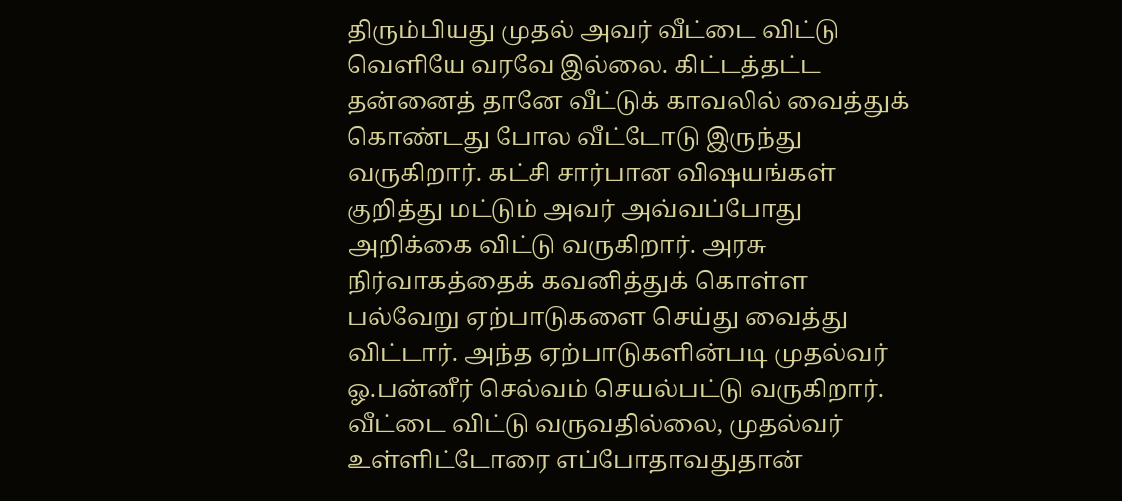திரும்பியது முதல் அவர் வீட்டை விட்டு வெளியே வரவே இல்லை. கிட்டத்தட்ட தன்னைத் தானே வீட்டுக் காவலில் வைத்துக் கொண்டது போல வீட்டோடு இருந்து வருகிறார். கட்சி சார்பான விஷயங்கள் குறித்து மட்டும் அவர் அவ்வப்போது அறிக்கை விட்டு வருகிறார். அரசு நிர்வாகத்தைக் கவனித்துக் கொள்ள பல்வேறு ஏற்பாடுகளை செய்து வைத்து விட்டார். அந்த ஏற்பாடுகளின்படி முதல்வர் ஓ.பன்னீர் செல்வம் செயல்பட்டு வருகிறார்.
வீட்டை விட்டு வருவதில்லை, முதல்வர் உள்ளிட்டோரை எப்போதாவதுதான்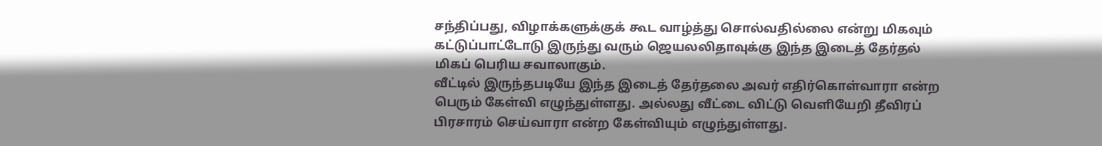சந்திப்பது, விழாக்களுக்குக் கூட வாழ்த்து சொல்வதில்லை என்று மிகவும் கட்டுப்பாட்டோடு இருந்து வரும் ஜெயலலிதாவுக்கு இந்த இடைத் தேர்தல் மிகப் பெரிய சவாலாகும்.
வீட்டில் இருந்தபடியே இந்த இடைத் தேர்தலை அவர் எதிர்கொள்வாரா என்ற பெரும் கேள்வி எழுந்துள்ளது. அல்லது வீட்டை விட்டு வெளியேறி தீவிரப் பிரசாரம் செய்வாரா என்ற கேள்வியும் எழுந்துள்ளது.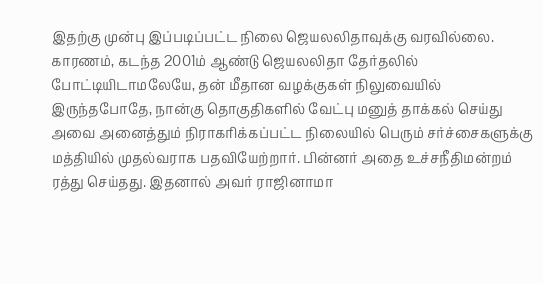இதற்கு முன்பு இப்படிப்பட்ட நிலை ஜெயலலிதாவுக்கு வரவில்லை. காரணம், கடந்த 2001ம் ஆண்டு ஜெயலலிதா தேர்தலில் போட்டியிடாமலேயே, தன் மீதான வழக்குகள் நிலுவையில் இருந்தபோதே, நான்கு தொகுதிகளில் வேட்பு மனுத் தாக்கல் செய்து அவை அனைத்தும் நிராகரிக்கப்பட்ட நிலையில் பெரும் சர்ச்சைகளுக்கு மத்தியில் முதல்வராக பதவியேற்றார். பின்னர் அதை உச்சநீதிமன்றம் ரத்து செய்தது. இதனால் அவர் ராஜினாமா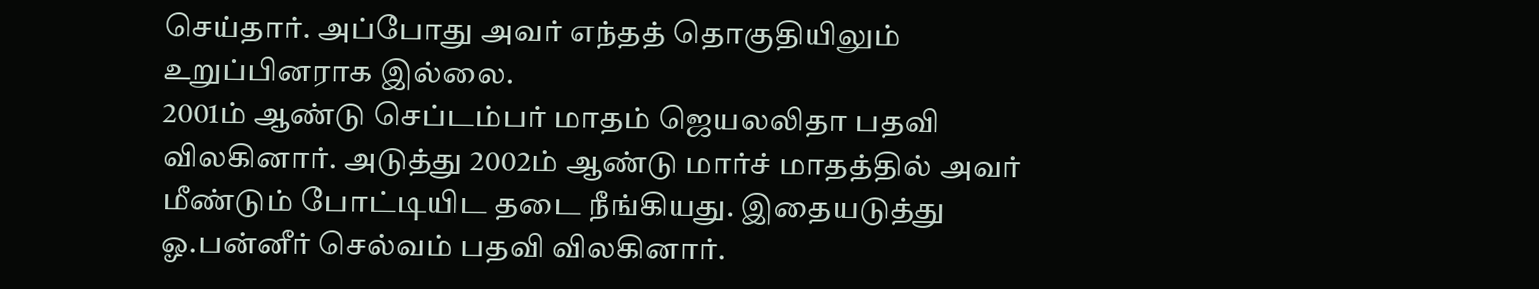செய்தார். அப்போது அவர் எந்தத் தொகுதியிலும் உறுப்பினராக இல்லை.
2001ம் ஆண்டு செப்டம்பர் மாதம் ஜெயலலிதா பதவி விலகினார். அடுத்து 2002ம் ஆண்டு மார்ச் மாதத்தில் அவர் மீண்டும் போட்டியிட தடை நீங்கியது. இதையடுத்து ஓ.பன்னீர் செல்வம் பதவி விலகினார்.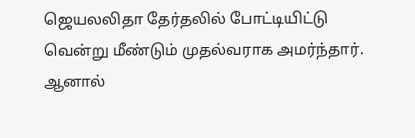ஜெயலலிதா தேர்தலில் போட்டியிட்டு வென்று மீண்டும் முதல்வராக அமர்ந்தார்.
ஆனால்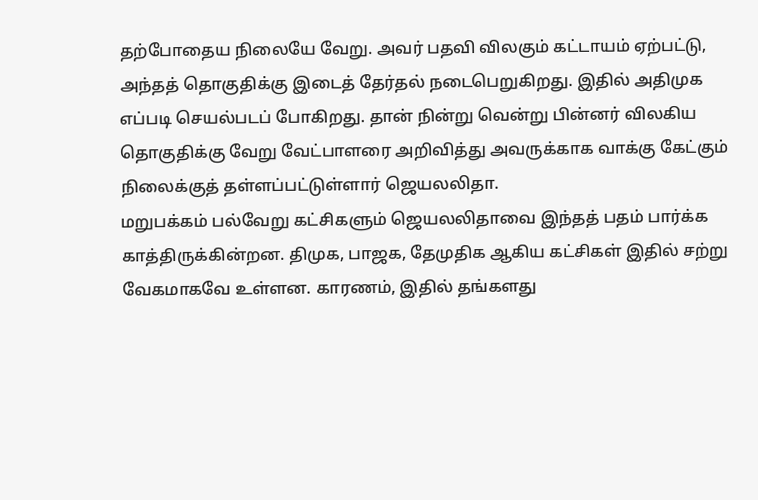தற்போதைய நிலையே வேறு. அவர் பதவி விலகும் கட்டாயம் ஏற்பட்டு, அந்தத் தொகுதிக்கு இடைத் தேர்தல் நடைபெறுகிறது. இதில் அதிமுக எப்படி செயல்படப் போகிறது. தான் நின்று வென்று பின்னர் விலகிய தொகுதிக்கு வேறு வேட்பாளரை அறிவித்து அவருக்காக வாக்கு கேட்கும் நிலைக்குத் தள்ளப்பட்டுள்ளார் ஜெயலலிதா.
மறுபக்கம் பல்வேறு கட்சிகளும் ஜெயலலிதாவை இந்தத் பதம் பார்க்க காத்திருக்கின்றன. திமுக, பாஜக, தேமுதிக ஆகிய கட்சிகள் இதில் சற்று வேகமாகவே உள்ளன. காரணம், இதில் தங்களது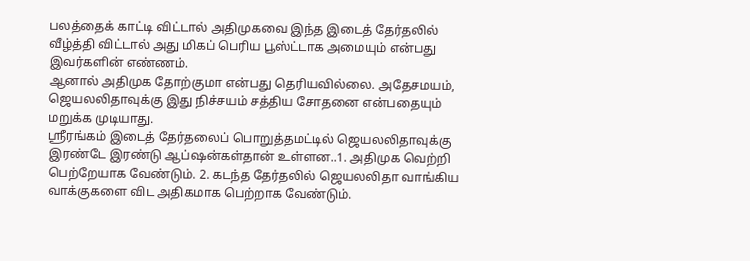பலத்தைக் காட்டி விட்டால் அதிமுகவை இந்த இடைத் தேர்தலில் வீழ்த்தி விட்டால் அது மிகப் பெரிய பூஸ்ட்டாக அமையும் என்பது இவர்களின் எண்ணம்.
ஆனால் அதிமுக தோற்குமா என்பது தெரியவில்லை. அதேசமயம், ஜெயலலிதாவுக்கு இது நிச்சயம் சத்திய சோதனை என்பதையும் மறுக்க முடியாது.
ஸ்ரீரங்கம் இடைத் தேர்தலைப் பொறுத்தமட்டில் ஜெயலலிதாவுக்கு இரண்டே இரண்டு ஆப்ஷன்கள்தான் உள்ளன..1. அதிமுக வெற்றி பெற்றேயாக வேண்டும். 2. கடந்த தேர்தலில் ஜெயலலிதா வாங்கிய வாக்குகளை விட அதிகமாக பெற்றாக வேண்டும்.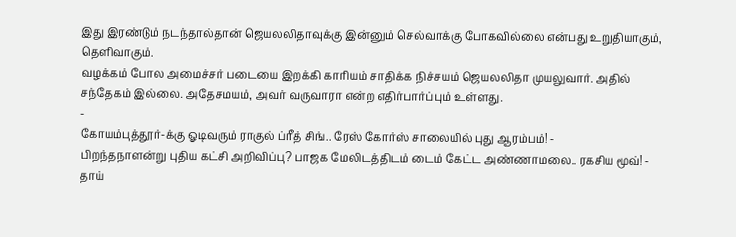இது இரண்டும் நடந்தால்தான் ஜெயலலிதாவுக்கு இன்னும் செல்வாக்கு போகவில்லை என்பது உறுதியாகும், தெளிவாகும்.
வழக்கம் போல அமைச்சர் படையை இறக்கி காரியம் சாதிக்க நிச்சயம் ஜெயலலிதா முயலுவார். அதில் சந்தேகம் இல்லை. அதேசமயம், அவர் வருவாரா என்ற எதிர்பார்ப்பும் உள்ளது.
-
கோயம்புத்தூர்-க்கு ஓடிவரும் ராகுல் ப்ரீத் சிங்.. ரேஸ் கோர்ஸ் சாலையில் புது ஆரம்பம்! -
பிறந்தநாளன்று புதிய கட்சி அறிவிப்பு? பாஜக மேலிடத்திடம் டைம் கேட்ட அண்ணாமலை.. ரகசிய மூவ்! -
தாய்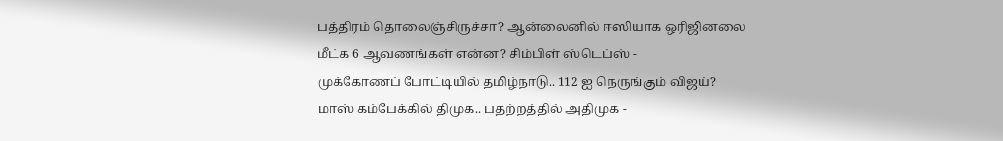பத்திரம் தொலைஞ்சிருச்சா? ஆன்லைனில் ஈஸியாக ஒரிஜினலை மீட்க 6 ஆவணங்கள் என்ன? சிம்பிள் ஸ்டெப்ஸ் -
முக்கோணப் போட்டியில் தமிழ்நாடு.. 112 ஐ நெருங்கும் விஜய்? மாஸ் கம்பேக்கில் திமுக.. பதற்றத்தில் அதிமுக -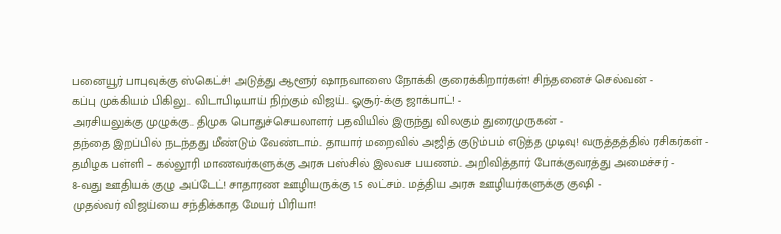பனையூர் பாபுவுக்கு ஸ்கெட்ச்! அடுத்து ஆளூர் ஷாநவாஸை நோக்கி குரைக்கிறார்கள்! சிந்தனைச் செல்வன் -
கப்பு முக்கியம் பிகிலு.. விடாபிடியாய் நிற்கும் விஜய்.. ஓசூர்-க்கு ஜாக்பாட்! -
அரசியலுக்கு முழுக்கு.. திமுக பொதுச்செயலாளர் பதவியில் இருந்து விலகும் துரைமுருகன் -
தந்தை இறப்பில் நடந்தது மீண்டும் வேண்டாம்.. தாயார் மறைவில் அஜித் குடும்பம் எடுத்த முடிவு! வருத்தத்தில் ரசிகர்கள் -
தமிழக பள்ளி – கல்லூரி மாணவர்களுக்கு அரசு பஸ்சில் இலவச பயணம்.. அறிவித்தார் போக்குவரத்து அமைச்சர் -
8-வது ஊதியக் குழு அப்டேட்! சாதாரண ஊழியருக்கு 1.5 லட்சம்.. மத்திய அரசு ஊழியர்களுக்கு குஷி -
முதல்வர் விஜய்யை சந்திக்காத மேயர் பிரியா!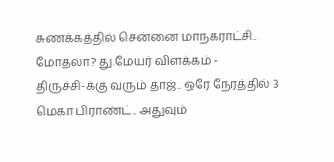சுணக்கத்தில் சென்னை மாநகராட்சி.. மோதலா? து.மேயர் விளக்கம் -
திருச்சி-க்கு வரும் தாஜ்.. ஒரே நேரத்தில் 3 மெகா பிராண்ட்.. அதுவும்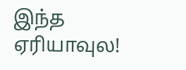இந்த ஏரியாவுல!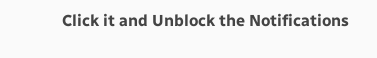Click it and Unblock the Notifications